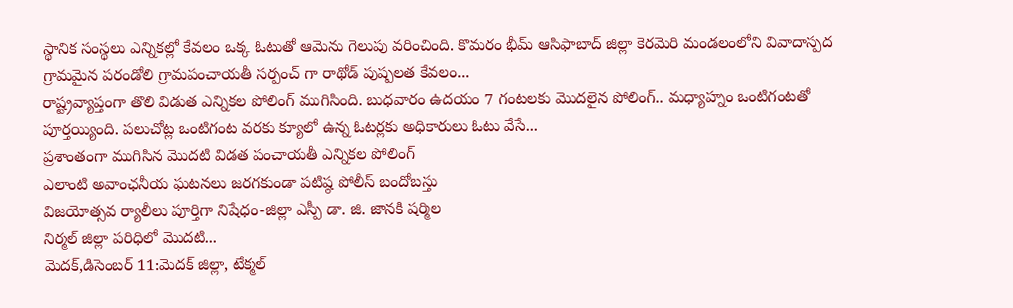స్థానిక సంస్థలు ఎన్నికల్లో కేవలం ఒక్క ఓటుతో ఆమెను గెలుపు వరించింది. కొమరం భీమ్ ఆసిఫాబాద్ జిల్లా కెరమెరి మండలంలోని వివాదాస్పద గ్రామమైన పరండోలి గ్రామపంచాయతీ సర్పంచ్ గా రాథోడ్ పుష్పలత కేవలం...
రాష్ట్రవ్యాప్తంగా తొలి విడుత ఎన్నికల పోలింగ్ ముగిసింది. బుధవారం ఉదయం 7 గంటలకు మొదలైన పోలింగ్.. మధ్యాహ్నం ఒంటిగంటతో పూర్తయ్యింది. పలుచోట్ల ఒంటిగంట వరకు క్యూలో ఉన్న ఓటర్లకు అధికారులు ఓటు వేసే...
ప్రశాంతంగా ముగిసిన మొదటి విడత పంచాయతీ ఎన్నికల పోలింగ్
ఎలాంటి అవాంఛనీయ ఘటనలు జరగకుండా పటిష్ఠ పోలీస్ బందోబస్తు
విజయోత్సవ ర్యాలీలు పూర్తిగా నిషేధం-జిల్లా ఎస్పీ డా. జి. జానకి షర్మిల
నిర్మల్ జిల్లా పరిధిలో మొదటి...
మెదక్,డిసెంబర్ 11:మెదక్ జిల్లా, టేక్మల్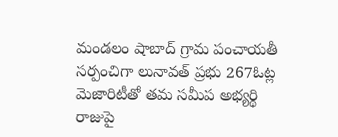మండలం షాబాద్ గ్రామ పంచాయతీ సర్పంచిగా లునావత్ ప్రభు 267ఓట్ల మెజారిటీతో తమ సమీప అభ్యర్థి రాజుపై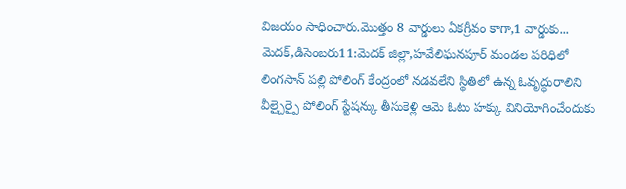విజయం సాధించారు.మొత్తం 8 వార్డులు ఏకగ్రీవం కాగా,1 వార్డుకు...
మెదక్,డిసెంబరు11:మెదక్ జిల్లా,హవేలిఘనపూర్ మండల పరిధిలో లింగసాన్ పల్లి పోలింగ్ కేంద్రంలో నడవలేని స్థితిలో ఉన్న ఓవృద్ధురాలిని వీల్చైర్పై పోలింగ్ స్టేషన్కు తీసుకెళ్లి ఆమె ఓటు హక్కు వినియోగించేందుకు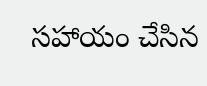సహాయం చేసిన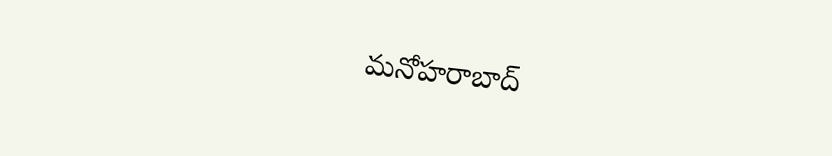మనోహరాబాద్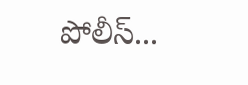పోలీస్...